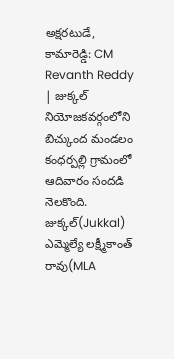అక్షరటుడే, కామారెడ్డి: CM Revanth Reddy | జుక్కల్ నియోజకవర్గంలోని బిచ్కుంద మండలం కంధర్పల్లి గ్రామంలో ఆదివారం సందడి నెలకొంది. జుక్కల్(Jukkal) ఎమ్మెల్యే లక్ష్మీకాంత్ రావు(MLA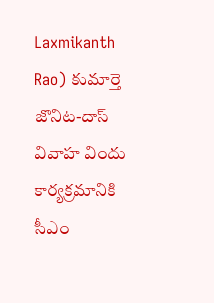Laxmikanth Rao) కుమార్తె జొనిట-దాస్ వివాహ విందు కార్యక్రమానికి సీఎం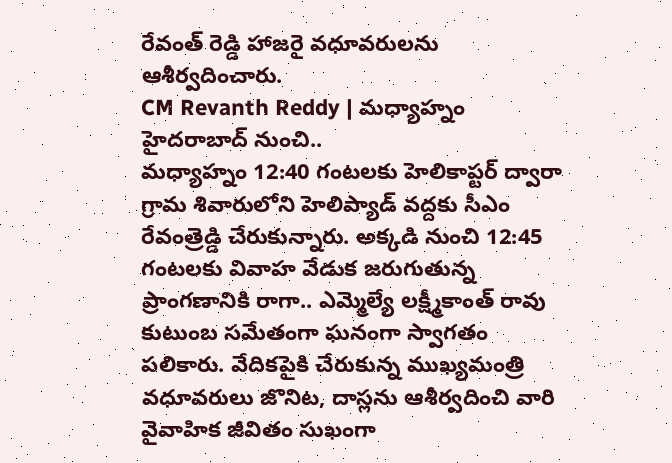రేవంత్ రెడ్డి హాజరై వధూవరులను ఆశీర్వదించారు.
CM Revanth Reddy | మధ్యాహ్నం హైదరాబాద్ నుంచి..
మధ్యాహ్నం 12:40 గంటలకు హెలికాప్టర్ ద్వారా గ్రామ శివారులోని హెలిప్యాడ్ వద్దకు సీఎం రేవంత్రెడ్డి చేరుకున్నారు. అక్కడి నుంచి 12:45 గంటలకు వివాహ వేడుక జరుగుతున్న ప్రాంగణానికి రాగా.. ఎమ్మెల్యే లక్ష్మీకాంత్ రావు కుటుంబ సమేతంగా ఘనంగా స్వాగతం పలికారు. వేదికపైకి చేరుకున్న ముఖ్యమంత్రి వధూవరులు జొనిట, దాస్లను ఆశీర్వదించి వారి వైవాహిక జీవితం సుఖంగా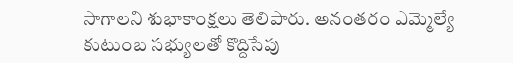సాగాలని శుభాకాంక్షలు తెలిపారు. అనంతరం ఎమ్మెల్యే కుటుంబ సభ్యులతో కొద్దిసేపు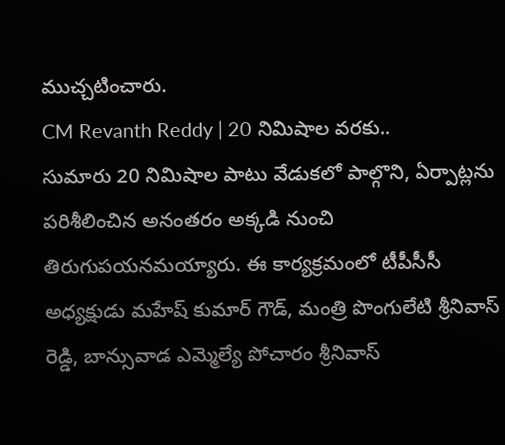ముచ్చటించారు.
CM Revanth Reddy | 20 నిమిషాల వరకు..
సుమారు 20 నిమిషాల పాటు వేడుకలో పాల్గొని, ఏర్పాట్లను పరిశీలించిన అనంతరం అక్కడి నుంచి తిరుగుపయనమయ్యారు. ఈ కార్యక్రమంలో టీపీసీసీ అధ్యక్షుడు మహేష్ కుమార్ గౌడ్, మంత్రి పొంగులేటి శ్రీనివాస్ రెడ్డి, బాన్సువాడ ఎమ్మెల్యే పోచారం శ్రీనివాస్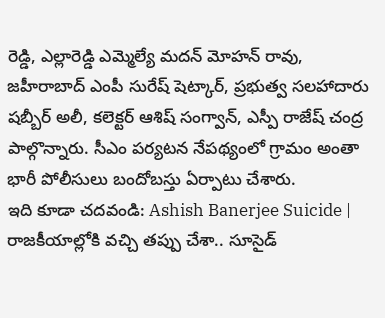రెడ్డి, ఎల్లారెడ్డి ఎమ్మెల్యే మదన్ మోహన్ రావు, జహీరాబాద్ ఎంపీ సురేష్ షెట్కార్, ప్రభుత్వ సలహాదారు షబ్బీర్ అలీ, కలెక్టర్ ఆశిష్ సంగ్వాన్, ఎస్పీ రాజేష్ చంద్ర పాల్గొన్నారు. సీఎం పర్యటన నేపథ్యంలో గ్రామం అంతా భారీ పోలీసులు బందోబస్తు ఏర్పాటు చేశారు.
ఇది కూడా చదవండి: Ashish Banerjee Suicide | రాజకీయాల్లోకి వచ్చి తప్పు చేశా.. సూసైడ్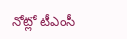నోట్లో టీఎంసీ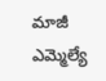మాజీ ఎమ్మెల్యే